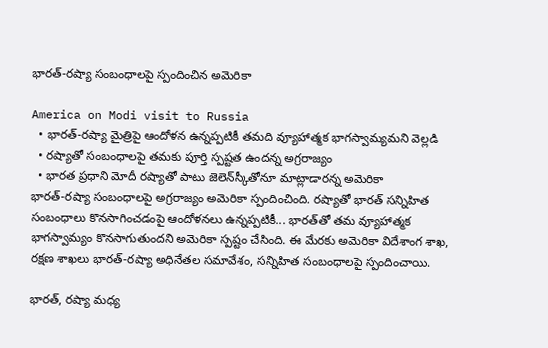భారత్-రష్యా సంబంధాలపై స్పందించిన అమెరికా

America on Modi visit to Russia
  • భారత్-రష్యా మైత్రిపై ఆందోళన ఉన్నప్పటికీ తమది వ్యూహాత్మక భాగస్వామ్యమని వెల్లడి
  • రష్యాతో సంబంధాలపై తమకు పూర్తి స్పష్టత ఉందన్న అగ్రరాజ్యం
  • భారత ప్రధాని మోదీ రష్యాతో పాటు జెలెన్‌స్కీతోనూ మాట్లాడారన్న అమెరికా
భారత్-రష్యా సంబంధాలపై అగ్రరాజ్యం అమెరికా స్పందించింది. రష్యాతో భారత్ సన్నిహిత సంబంధాలు కొనసాగించడంపై ఆందోళనలు ఉన్నప్పటికీ... భారత్‌తో తమ వ్యూహాత్మక భాగస్వామ్యం కొనసాగుతుందని అమెరికా స్పష్టం చేసింది. ఈ మేరకు అమెరికా విదేశాంగ శాఖ, రక్షణ శాఖలు భారత్-రష్యా అధినేతల సమావేశం, సన్నిహిత సంబంధాలపై స్పందించాయి.

భారత్, రష్యా మధ్య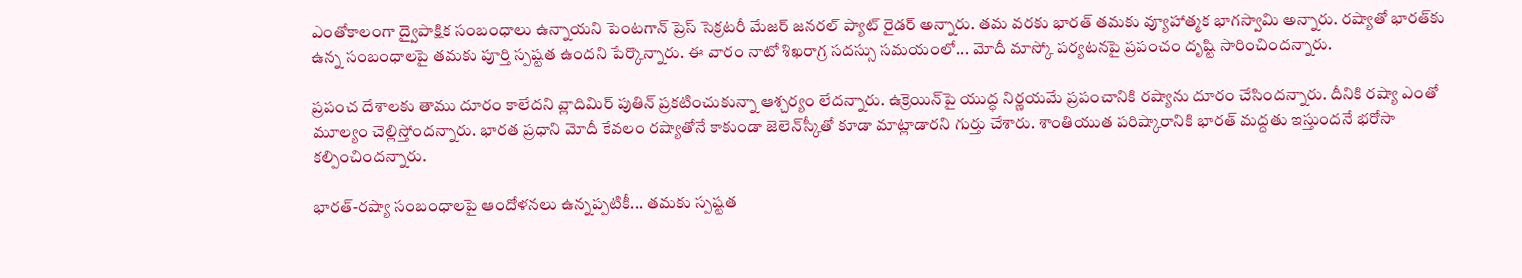ఎంతోకాలంగా ద్వైపాక్షిక సంబంధాలు ఉన్నాయని పెంటగాన్ ప్రెస్ సెక్రటరీ మేజర్ జనరల్ ప్యాట్ రైడర్ అన్నారు. తమ వరకు భారత్ తమకు వ్యూహాత్మక భాగస్వామి అన్నారు. రష్యాతో భారత్‌కు ఉన్న సంబంధాలపై తమకు పూర్తి స్పష్టత ఉందని పేర్కొన్నారు. ఈ వారం నాటో శిఖరాగ్ర సదస్సు సమయంలో... మోదీ మాస్కో పర్యటనపై ప్రపంచం దృష్టి సారించిందన్నారు.

ప్రపంచ దేశాలకు తాము దూరం కాలేదని వ్లాదిమిర్ పుతిన్ ప్రకటించుకున్నా ఆశ్చర్యం లేదన్నారు. ఉక్రెయిన్‌పై యుద్ధ నిర్ణయమే ప్రపంచానికి రష్యాను దూరం చేసిందన్నారు. దీనికి రష్యా ఎంతో మూల్యం చెల్లిస్తోందన్నారు. భారత ప్రధాని మోదీ కేవలం రష్యాతోనే కాకుండా జెలెన్‌స్కీతో కూడా మాట్లాడారని గుర్తు చేశారు. శాంతియుత పరిష్కారానికి భారత్ మద్దతు ఇస్తుందనే భరోసా కల్పించిందన్నారు.

భారత్-రష్యా సంబంధాలపై ఆందోళనలు ఉన్నప్పటికీ... తమకు స్పష్టత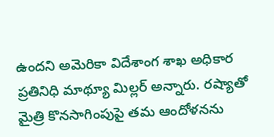ఉందని అమెరికా విదేశాంగ శాఖ అధికార ప్రతినిధి మాథ్యూ మిల్లర్ అన్నారు. రష్యాతో మైత్రి కొనసాగింపుపై తమ ఆందోళనను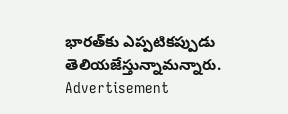భారత్‌కు ఎప్పటికప్పుడు తెలియజేస్తున్నామన్నారు.
Advertisement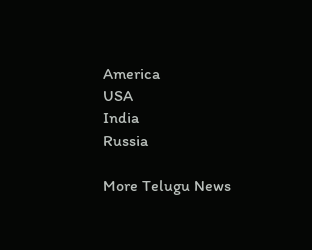America
USA
India
Russia

More Telugu News